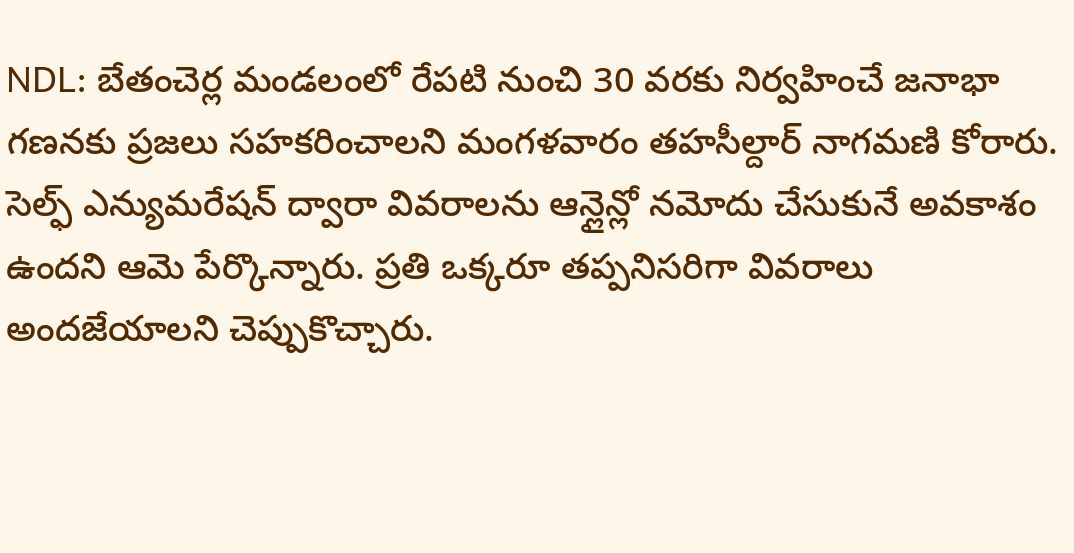NDL: బేతంచెర్ల మండలంలో రేపటి నుంచి 30 వరకు నిర్వహించే జనాభా గణనకు ప్రజలు సహకరించాలని మంగళవారం తహసీల్దార్ నాగమణి కోరారు. సెల్ఫ్ ఎన్యుమరేషన్ ద్వారా వివరాలను ఆన్లైన్లో నమోదు చేసుకునే అవకాశం ఉందని ఆమె పేర్కొన్నారు. ప్రతి ఒక్కరూ తప్పనిసరిగా వివరాలు అందజేయాలని చెప్పుకొచ్చారు.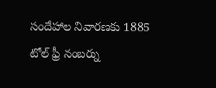సందేహాల నివారణకు 1885 టోల్ ఫ్రీ నంబర్ను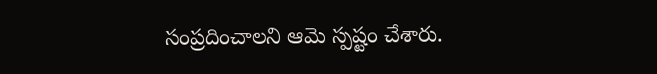సంప్రదించాలని ఆమె స్పష్టం చేశారు.